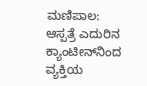ಮಣಿಪಾಲ: ಆಸ್ಪತ್ರೆ ಎದುರಿನ ಕ್ಯಾಂಟೀನ್‌ನಿಂದ ವ್ಯಕ್ತಿಯ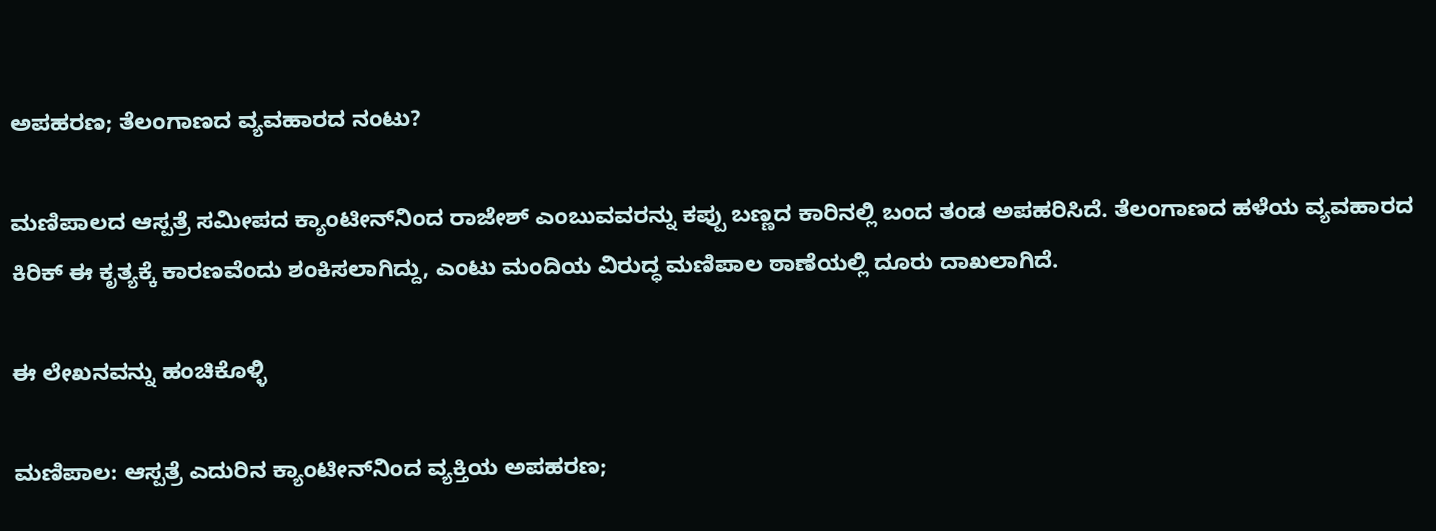ಅಪಹರಣ; ತೆಲಂಗಾಣದ ವ್ಯವಹಾರದ ನಂಟು?

ಮಣಿಪಾಲದ ಆಸ್ಪತ್ರೆ ಸಮೀಪದ ಕ್ಯಾಂಟೀನ್‌ನಿಂದ ರಾಜೇಶ್ ಎಂಬುವವರನ್ನು ಕಪ್ಪು ಬಣ್ಣದ ಕಾರಿನಲ್ಲಿ ಬಂದ ತಂಡ ಅಪಹರಿಸಿದೆ. ತೆಲಂಗಾಣದ ಹಳೆಯ ವ್ಯವಹಾರದ ಕಿರಿಕ್ ಈ ಕೃತ್ಯಕ್ಕೆ ಕಾರಣವೆಂದು ಶಂಕಿಸಲಾಗಿದ್ದು, ಎಂಟು ಮಂದಿಯ ವಿರುದ್ಧ ಮಣಿಪಾಲ ಠಾಣೆಯಲ್ಲಿ ದೂರು ದಾಖಲಾಗಿದೆ.

ಈ ಲೇಖನವನ್ನು ಹಂಚಿಕೊಳ್ಳಿ

ಮಣಿಪಾಲ: ಆಸ್ಪತ್ರೆ ಎದುರಿನ ಕ್ಯಾಂಟೀನ್‌ನಿಂದ ವ್ಯಕ್ತಿಯ ಅಪಹರಣ;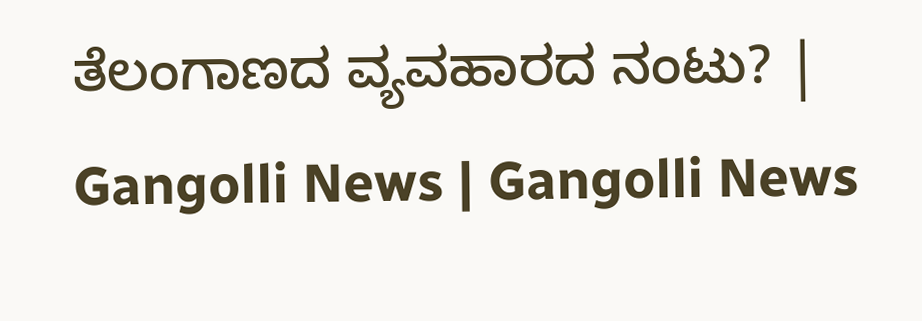ತೆಲಂಗಾಣದ ವ್ಯವಹಾರದ ನಂಟು? | Gangolli News | Gangolli News